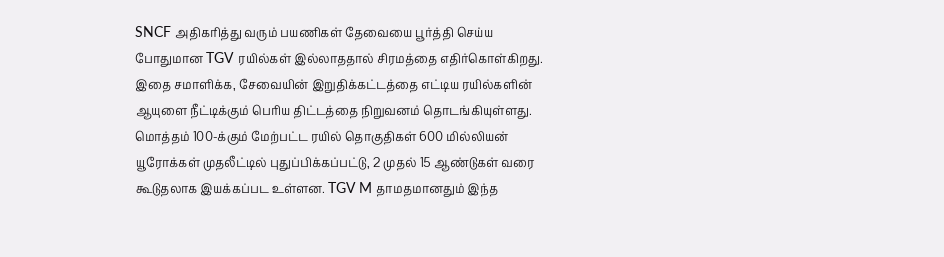SNCF அதிகரித்து வரும் பயணிகள் தேவையை பூர்த்தி செய்ய போதுமான TGV ரயில்கள் இல்லாததால் சிரமத்தை எதிர்கொள்கிறது.
இதை சமாளிக்க, சேவையின் இறுதிக்கட்டத்தை எட்டிய ரயில்களின் ஆயுளை நீட்டிக்கும் பெரிய திட்டத்தை நிறுவனம் தொடங்கியுள்ளது.
மொத்தம் 100-க்கும் மேற்பட்ட ரயில் தொகுதிகள் 600 மில்லியன் யூரோக்கள் முதலீட்டில் புதுப்பிக்கப்பட்டு, 2 முதல் 15 ஆண்டுகள் வரை கூடுதலாக இயக்கப்பட உள்ளன. TGV M தாமதமானதும் இந்த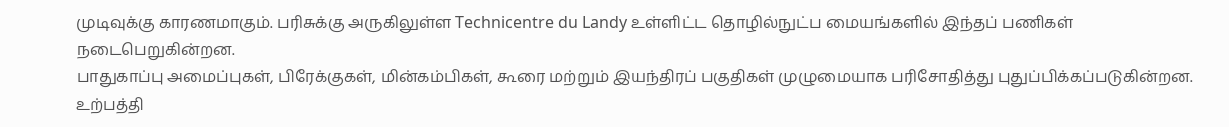முடிவுக்கு காரணமாகும். பரிசுக்கு அருகிலுள்ள Technicentre du Landy உள்ளிட்ட தொழில்நுட்ப மையங்களில் இந்தப் பணிகள் நடைபெறுகின்றன.
பாதுகாப்பு அமைப்புகள், பிரேக்குகள், மின்கம்பிகள், கூரை மற்றும் இயந்திரப் பகுதிகள் முழுமையாக பரிசோதித்து புதுப்பிக்கப்படுகின்றன. உற்பத்தி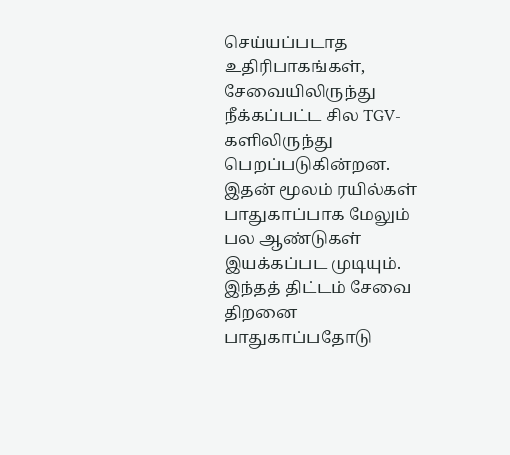செய்யப்படாத உதிரிபாகங்கள், சேவையிலிருந்து நீக்கப்பட்ட சில TGV-களிலிருந்து பெறப்படுகின்றன. இதன் மூலம் ரயில்கள் பாதுகாப்பாக மேலும் பல ஆண்டுகள் இயக்கப்பட முடியும்.
இந்தத் திட்டம் சேவை திறனை பாதுகாப்பதோடு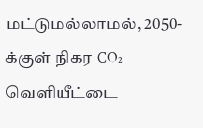மட்டுமல்லாமல், 2050-க்குள் நிகர CO₂ வெளியீட்டை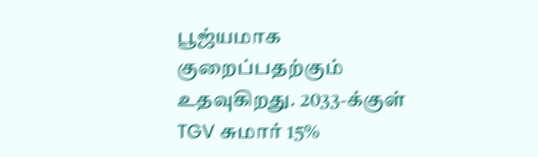பூஜ்யமாக குறைப்பதற்கும் உதவுகிறது. 2033-க்குள் TGV சுமார் 15%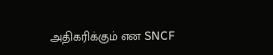அதிகரிக்கும் என SNCF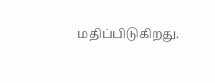மதிப்பிடுகிறது.